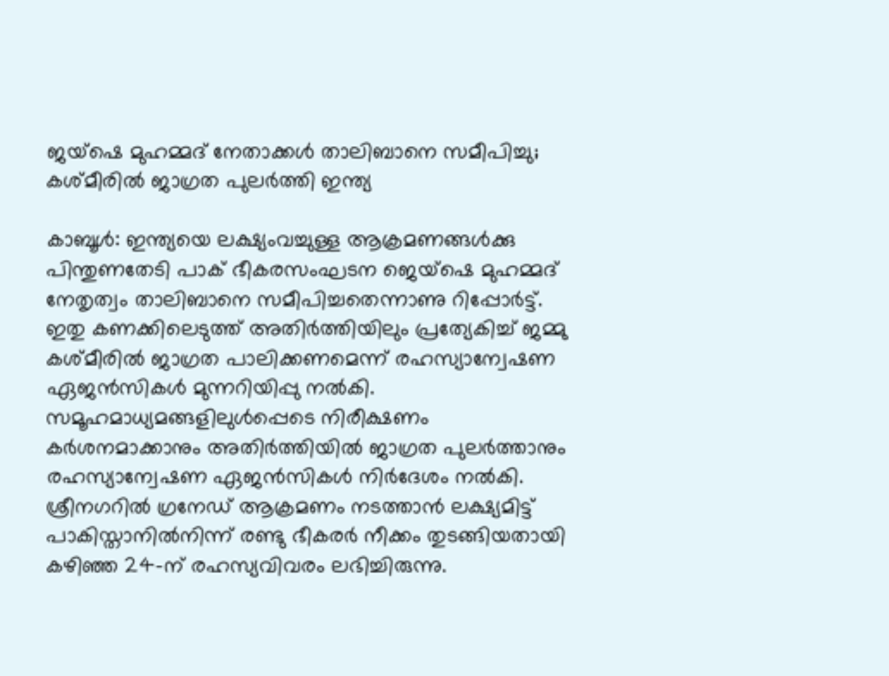ജയ്ഷെ മുഹമ്മദ് നേതാക്കള്‍ താലിബാനെ സമീപിച്ചു; കശ്മീരില്‍ ജാഗ്രത പുലര്‍ത്തി ഇന്ത്യ

കാബൂള്‍: ഇന്ത്യയെ ലക്ഷ്യംവച്ചുള്ള ആക്രമണങ്ങള്‍ക്കു പിന്തുണതേടി പാക് ഭീകരസംഘടന ജെയ്ഷെ മുഹമ്മദ് നേതൃത്വം താലിബാനെ സമീപിച്ചതെന്നാണു റിപ്പോര്‍ട്ട്. ഇതു കണക്കിലെടുത്ത് അതിര്‍ത്തിയിലും പ്രത്യേകിച്ച് ജമ്മു കശ്മീരില്‍ ജാഗ്രത പാലിക്കണമെന്ന് രഹസ്യാന്വേഷണ ഏജന്‍സികള്‍ മുന്നറിയിപ്പു നല്‍കി. സമൂഹമാധ്യമങ്ങളിലുള്‍പ്പെടെ നിരീക്ഷണം കര്‍ശനമാക്കാനും അതിര്‍ത്തിയില്‍ ജാഗ്രത പുലര്‍ത്താനും രഹസ്യാന്വേഷണ ഏജന്‍സികള്‍ നിര്‍ദേശം നല്‍കി. ശ്രീനഗറില്‍ ഗ്രനേഡ് ആക്രമണം നടത്താന്‍ ലക്ഷ്യമിട്ട് പാകിസ്താനില്‍നിന്ന് രണ്ടു ഭീകരര്‍ നീക്കം തുടങ്ങിയതായി കഴിഞ്ഞ 24-ന് രഹസ്യവിവരം ലഭിച്ചിരുന്നു.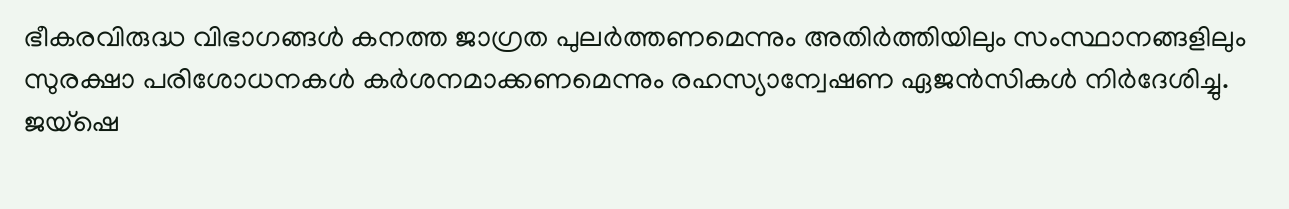ഭീകരവിരുദ്ധ വിഭാഗങ്ങള്‍ കനത്ത ജാഗ്രത പുലര്‍ത്തണമെന്നും അതിര്‍ത്തിയിലും സംസ്ഥാനങ്ങളിലും സുരക്ഷാ പരിശോധനകള്‍ കര്‍ശനമാക്കണമെന്നും രഹസ്യാന്വേഷണ ഏജന്‍സികള്‍ നിര്‍ദേശിച്ചു. ജയ്ഷെ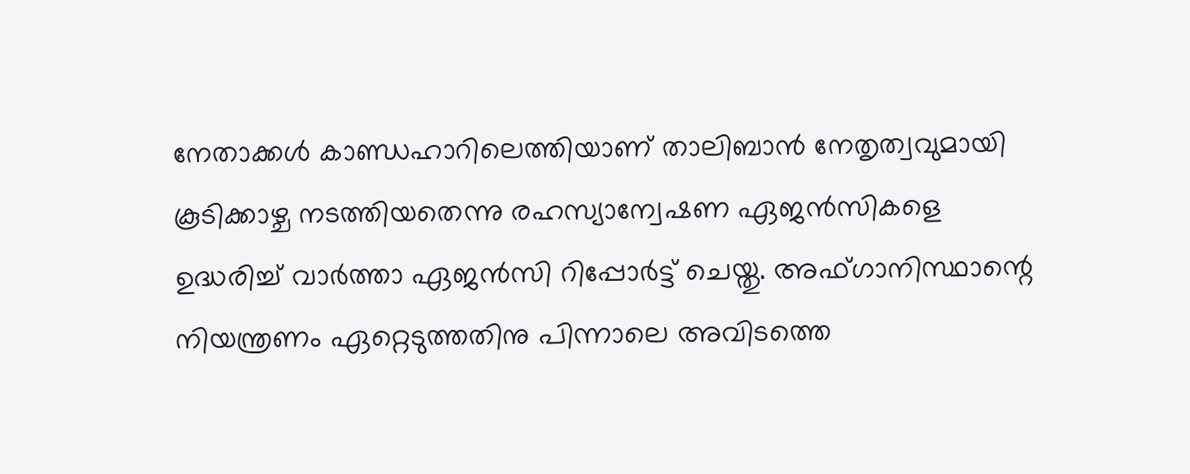നേതാക്കള്‍ കാണ്ഡഹാറിലെത്തിയാണ് താലിബാന്‍ നേതൃത്വവുമായി കൂടിക്കാഴ്ച നടത്തിയതെന്നു രഹസ്യാന്വേഷണ ഏജന്‍സികളെ ഉദ്ധരിച്ച് വാര്‍ത്താ ഏജന്‍സി റിപ്പോര്‍ട്ട് ചെയ്തു. അഫ്ഗാനിസ്ഥാന്റെ നിയന്ത്രണം ഏറ്റെടുത്തതിനു പിന്നാലെ അവിടത്തെ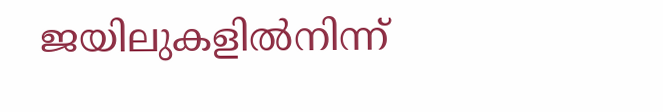ജയിലുകളില്‍നിന്ന്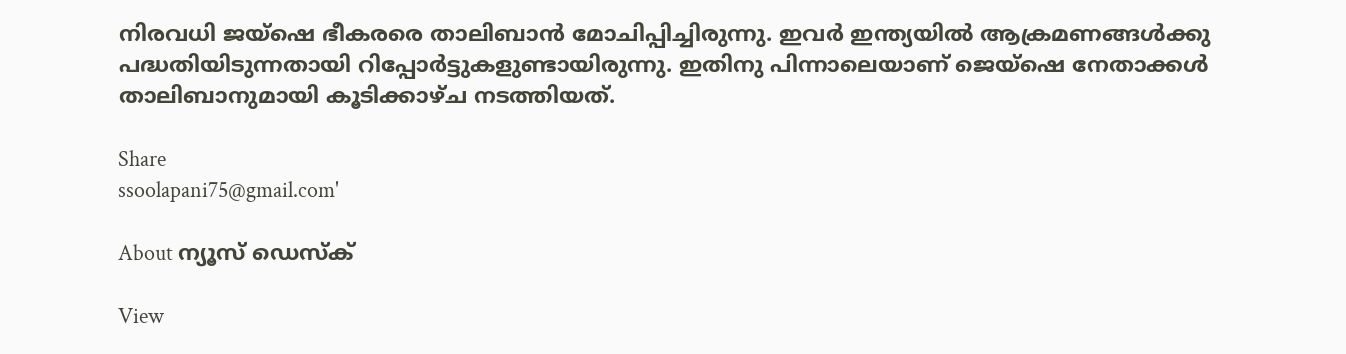നിരവധി ജയ്ഷെ ഭീകരരെ താലിബാന്‍ മോചിപ്പിച്ചിരുന്നു. ഇവര്‍ ഇന്ത്യയില്‍ ആക്രമണങ്ങള്‍ക്കു പദ്ധതിയിടുന്നതായി റിപ്പോര്‍ട്ടുകളുണ്ടായിരുന്നു. ഇതിനു പിന്നാലെയാണ് ജെയ്ഷെ നേതാക്കള്‍ താലിബാനുമായി കൂടിക്കാഴ്ച നടത്തിയത്.

Share
ssoolapani75@gmail.com'

About ന്യൂസ് ഡെസ്ക്

View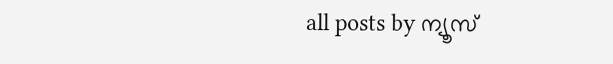all posts by ന്യൂസ്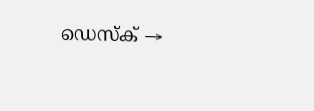ഡെസ്ക് →